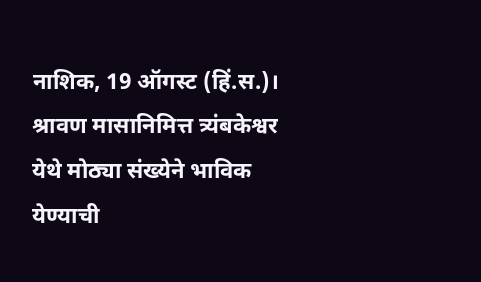नाशिक, 19 ऑगस्ट (हिं.स.)। श्रावण मासानिमित्त त्र्यंबकेश्वर येथे मोठ्या संख्येने भाविक येण्याची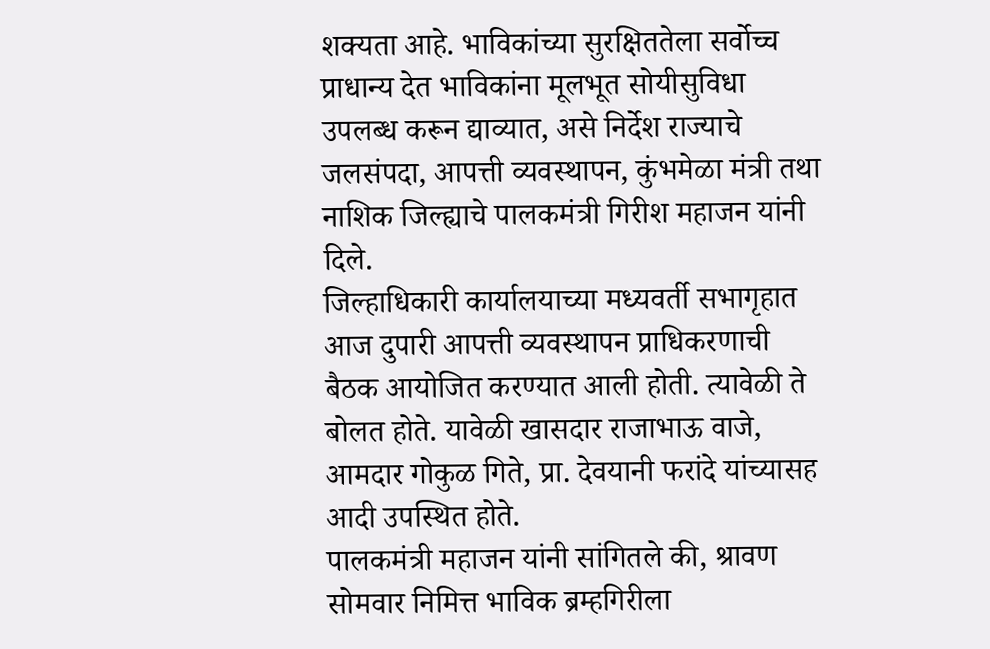शक्यता आहे. भाविकांच्या सुरक्षिततेला सर्वोच्च प्राधान्य देत भाविकांना मूलभूत सोयीसुविधा उपलब्ध करून द्याव्यात, असे निर्देश राज्याचे जलसंपदा, आपत्ती व्यवस्थापन, कुंभमेळा मंत्री तथा नाशिक जिल्ह्याचे पालकमंत्री गिरीश महाजन यांनी दिले.
जिल्हाधिकारी कार्यालयाच्या मध्यवर्ती सभागृहात आज दुपारी आपत्ती व्यवस्थापन प्राधिकरणाची बैठक आयोजित करण्यात आली होती. त्यावेळी ते बोलत होते. यावेळी खासदार राजाभाऊ वाजे, आमदार गोकुळ गिते, प्रा. देवयानी फरांदे यांच्यासह आदी उपस्थित होते.
पालकमंत्री महाजन यांनी सांगितले की, श्रावण सोमवार निमित्त भाविक ब्रम्हगिरीला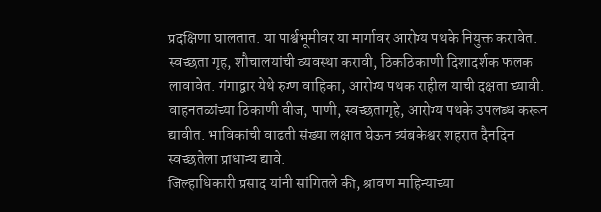प्रदक्षिणा घालतात. या पार्श्वभूमीवर या मार्गावर आरोग्य पथके नियुक्त करावेत. स्वच्छता गृह, शौचालयांची व्यवस्था करावी, ठिकठिकाणी दिशादर्शक फलक लावावेत. गंगाद्वार येथे रुग्ण वाहिका, आरोग्य पथक राहील याची दक्षता घ्यावी. वाहनतळांच्या ठिकाणी वीज, पाणी, स्वच्छतागृहे, आरोग्य पथके उपलब्ध करून द्यावीत. भाविकांची वाढती संख्या लक्षात घेऊन त्र्यंबकेश्वर शहरात दैनदिन स्वच्छतेला प्राधान्य द्यावे.
जिल्हाधिकारी प्रसाद यांनी सांगितले की, श्रावण माहिन्याच्या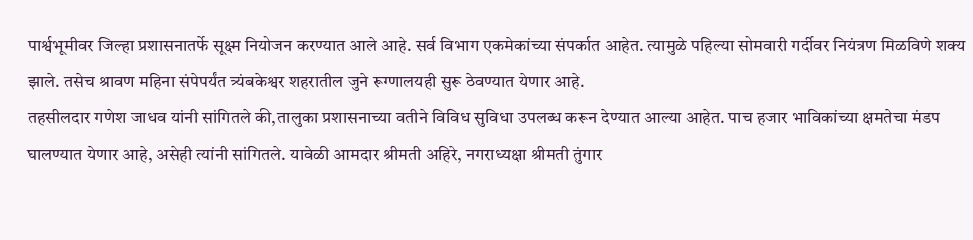पार्श्वभूमीवर जिल्हा प्रशासनातर्फे सूक्ष्म नियोजन करण्यात आले आहे. सर्व विभाग एकमेकांच्या संपर्कात आहेत. त्यामुळे पहिल्या सोमवारी गर्दीवर नियंत्रण मिळविणे शक्य झाले. तसेच श्रावण महिना संपेपर्यंत त्र्यंबकेश्वर शहरातील जुने रूग्णालयही सुरू ठेवण्यात येणार आहे.
तहसीलदार गणेश जाधव यांनी सांगितले की,तालुका प्रशासनाच्या वतीने विविध सुविधा उपलब्ध करून देण्यात आल्या आहेत. पाच हजार भाविकांच्या क्षमतेचा मंडप घालण्यात येणार आहे, असेही त्यांनी सांगितले. यावेळी आमदार श्रीमती अहिरे, नगराध्यक्षा श्रीमती तुंगार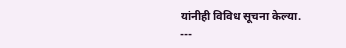यांनीही विविध सूचना केल्या.
---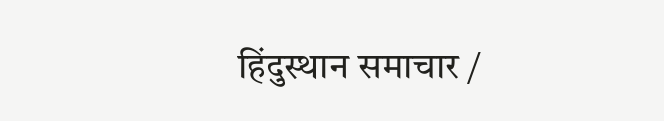हिंदुस्थान समाचार /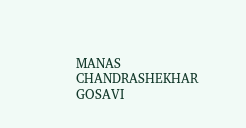MANAS CHANDRASHEKHAR GOSAVI